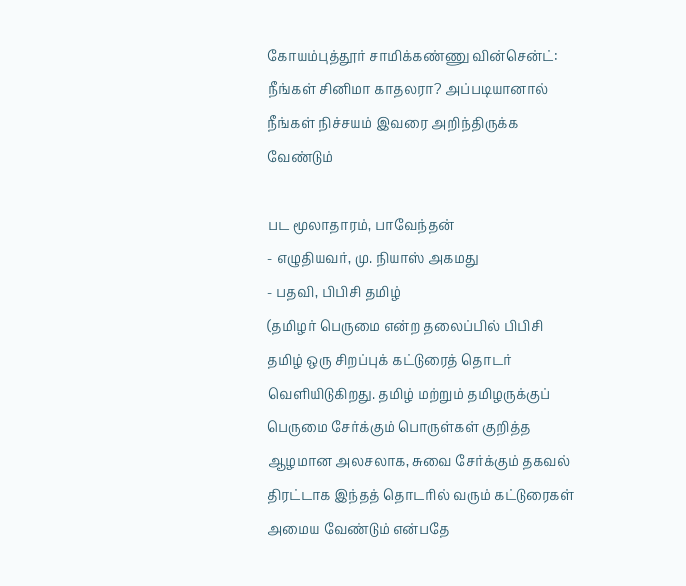கோயம்புத்தூர் சாமிக்கண்ணு வின்சென்ட்: நீங்கள் சினிமா காதலரா? அப்படியானால் நீங்கள் நிச்சயம் இவரை அறிந்திருக்க வேண்டும்

பட மூலாதாரம், பாவேந்தன்
- எழுதியவர், மு. நியாஸ் அகமது
- பதவி, பிபிசி தமிழ்
(தமிழர் பெருமை என்ற தலைப்பில் பிபிசி தமிழ் ஒரு சிறப்புக் கட்டுரைத் தொடர் வெளியிடுகிறது. தமிழ் மற்றும் தமிழருக்குப் பெருமை சேர்க்கும் பொருள்கள் குறித்த ஆழமான அலசலாக, சுவை சேர்க்கும் தகவல் திரட்டாக இந்தத் தொடரில் வரும் கட்டுரைகள் அமைய வேண்டும் என்பதே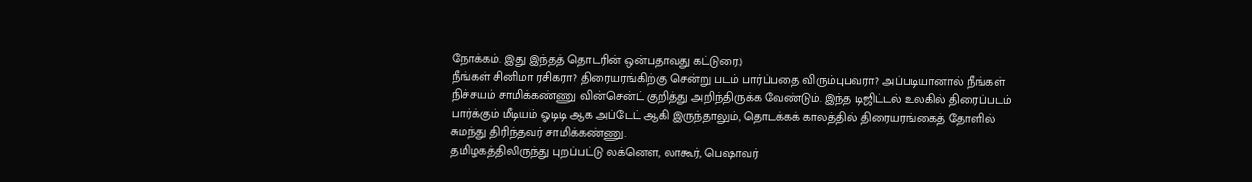நோக்கம். இது இந்தத் தொடரின் ஒன்பதாவது கட்டுரை.)
நீங்கள் சினிமா ரசிகரா? திரையரங்கிற்கு சென்று படம் பார்ப்பதை விரும்புபவரா? அப்படியானால் நீங்கள் நிச்சயம் சாமிக்கண்ணு வின்சென்ட் குறித்து அறிந்திருக்க வேண்டும். இந்த டிஜிட்டல் உலகில் திரைப்படம் பார்க்கும் மீடியம் ஓடிடி ஆக அப்டேட் ஆகி இருந்தாலும், தொடக்கக் காலத்தில் திரையரங்கைத் தோளில் சுமந்து திரிந்தவர் சாமிக்கண்ணு.
தமிழகத்திலிருந்து புறப்பட்டு லக்னெள, லாகூர், பெஷாவர்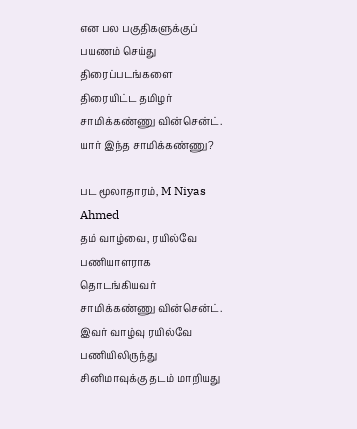என பல பகுதிகளுக்குப் பயணம் செய்து திரைப்படங்களை திரையிட்ட தமிழர் சாமிக்கண்ணு வின்சென்ட்.
யார் இந்த சாமிக்கண்ணு?

பட மூலாதாரம், M Niyas Ahmed
தம் வாழ்வை, ரயில்வே பணியாளராக தொடங்கியவர் சாமிக்கண்ணு வின்சென்ட். இவர் வாழ்வு ரயில்வே பணியிலிருந்து சினிமாவுக்கு தடம் மாறியது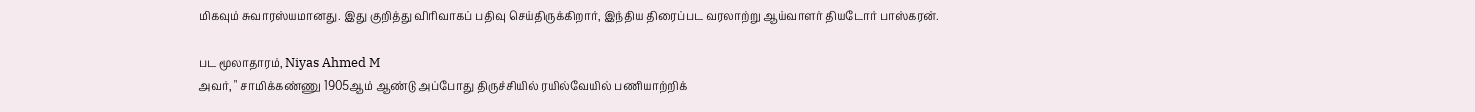மிகவும் சுவாரஸ்யமானது. இது குறித்து விரிவாகப் பதிவு செய்திருக்கிறார், இந்திய திரைப்பட வரலாற்று ஆய்வாளர் தியடோர் பாஸ்கரன்.

பட மூலாதாரம், Niyas Ahmed M
அவர், " சாமிக்கண்ணு 1905ஆம் ஆண்டு அப்போது திருச்சியில் ரயில்வேயில் பணியாற்றிக்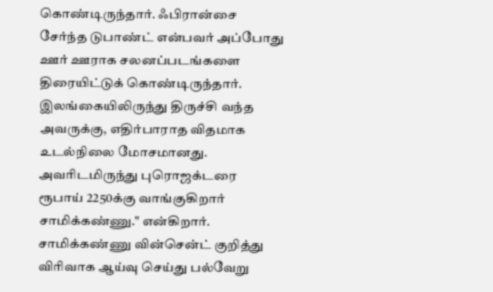கொண்டிருந்தார். ஃபிரான்சை சேர்ந்த டுபாண்ட் என்பவர் அப்போது ஊர் ஊராக சலனப்படங்களை திரையிட்டுக் கொண்டிருந்தார். இலங்கையிலிருந்து திருச்சி வந்த அவருக்கு, எதிர்பாராத விதமாக உடல்நிலை மோசமானது. அவரிடமிருந்து புரொஜக்டரை ரூபாய் 2250க்கு வாங்குகிறார் சாமிக்கண்ணு." என்கிறார்.
சாமிக்கண்ணு வின்சென்ட் குறித்து விரிவாக ஆய்வு செய்து பல்வேறு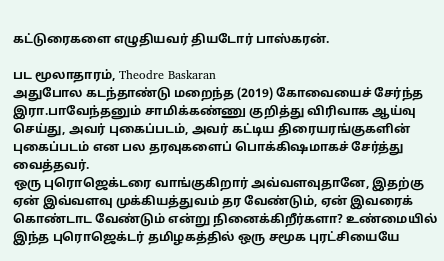கட்டுரைகளை எழுதியவர் தியடோர் பாஸ்கரன்.

பட மூலாதாரம், Theodre Baskaran
அதுபோல கடந்தாண்டு மறைந்த (2019) கோவையைச் சேர்ந்த இரா.பாவேந்தனும் சாமிக்கண்ணு குறித்து விரிவாக ஆய்வு செய்து, அவர் புகைப்படம், அவர் கட்டிய திரையரங்குகளின் புகைப்படம் என பல தரவுகளைப் பொக்கிஷமாகச் சேர்த்து வைத்தவர்.
ஒரு புரொஜெக்டரை வாங்குகிறார் அவ்வளவுதானே, இதற்கு ஏன் இவ்வளவு முக்கியத்துவம் தர வேண்டும், ஏன் இவரைக் கொண்டாட வேண்டும் என்று நினைக்கிறீர்களா? உண்மையில் இந்த புரொஜெக்டர் தமிழகத்தில் ஒரு சமூக புரட்சியையே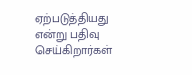ஏற்படுத்தியது என்று பதிவு செய்கிறார்கள்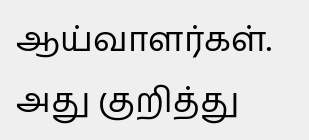ஆய்வாளர்கள்.
அது குறித்து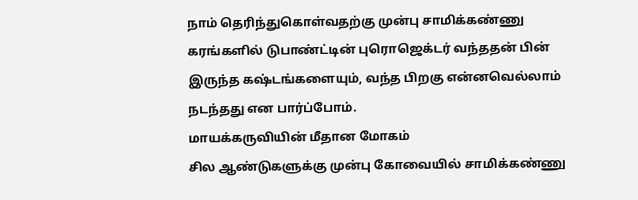நாம் தெரிந்துகொள்வதற்கு முன்பு சாமிக்கண்ணு கரங்களில் டுபாண்ட்டின் புரொஜெக்டர் வந்ததன் பின் இருந்த கஷ்டங்களையும், வந்த பிறகு என்னவெல்லாம் நடந்தது என பார்ப்போம்.
மாயக்கருவியின் மீதான மோகம்
சில ஆண்டுகளுக்கு முன்பு கோவையில் சாமிக்கண்ணு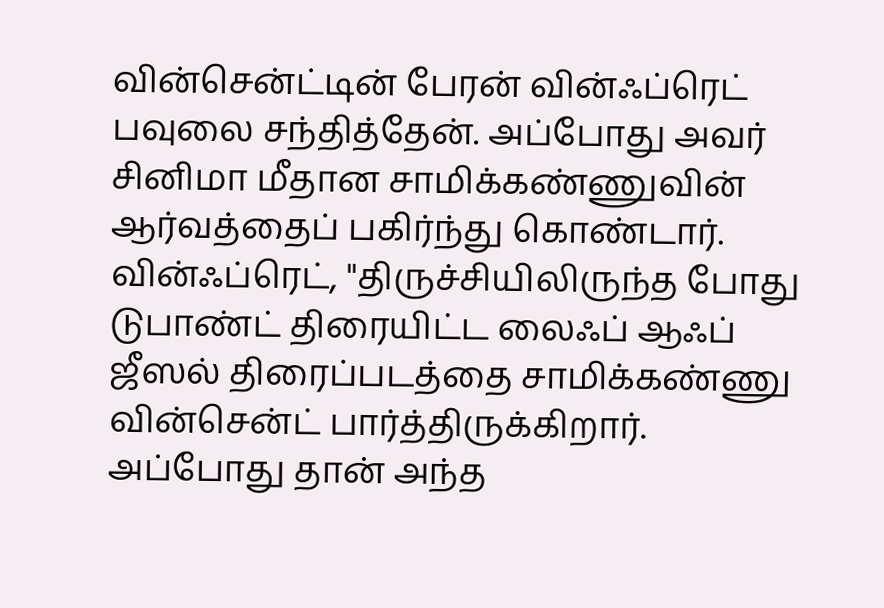வின்சென்ட்டின் பேரன் வின்ஃப்ரெட் பவுலை சந்தித்தேன். அப்போது அவர் சினிமா மீதான சாமிக்கண்ணுவின் ஆர்வத்தைப் பகிர்ந்து கொண்டார்.
வின்ஃப்ரெட், "திருச்சியிலிருந்த போது டுபாண்ட் திரையிட்ட லைஃப் ஆஃப் ஜீஸல் திரைப்படத்தை சாமிக்கண்ணு வின்சென்ட் பார்த்திருக்கிறார். அப்போது தான் அந்த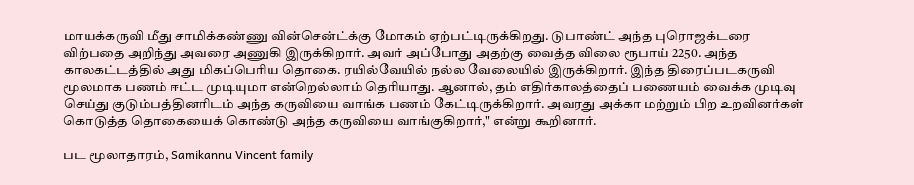மாயக்கருவி மீது சாமிக்கண்ணு வின்சென்ட்க்கு மோகம் ஏற்பட்டிருக்கிறது. டுபாண்ட் அந்த புரொஜக்டரை விற்பதை அறிந்து அவரை அணுகி இருக்கிறார். அவர் அப்போது அதற்கு வைத்த விலை ரூபாய் 2250. அந்த காலகட்டத்தில் அது மிகப்பெரிய தொகை. ரயில்வேயில் நல்ல வேலையில் இருக்கிறார். இந்த திரைப்படகருவி மூலமாக பணம் ஈட்ட முடியுமா என்றெல்லாம் தெரியாது. ஆனால், தம் எதிர்காலத்தைப் பணையம் வைக்க முடிவு செய்து குடும்பத்தினரிடம் அந்த கருவியை வாங்க பணம் கேட்டிருக்கிறார். அவரது அக்கா மற்றும் பிற உறவினர்கள் கொடுத்த தொகையைக் கொண்டு அந்த கருவியை வாங்குகிறார்," என்று கூறினார்.

பட மூலாதாரம், Samikannu Vincent family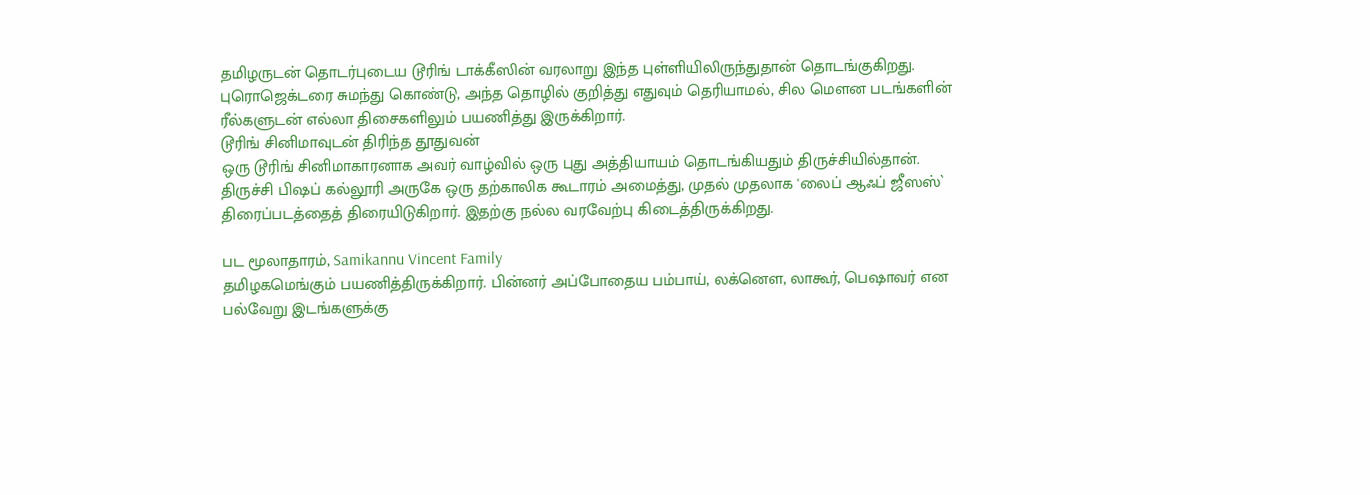தமிழருடன் தொடர்புடைய டூரிங் டாக்கீஸின் வரலாறு இந்த புள்ளியிலிருந்துதான் தொடங்குகிறது.
புரொஜெக்டரை சுமந்து கொண்டு, அந்த தொழில் குறித்து எதுவும் தெரியாமல், சில மெளன படங்களின் ரீல்களுடன் எல்லா திசைகளிலும் பயணித்து இருக்கிறார்.
டூரிங் சினிமாவுடன் திரிந்த தூதுவன்
ஒரு டூரிங் சினிமாகாரனாக அவர் வாழ்வில் ஒரு புது அத்தியாயம் தொடங்கியதும் திருச்சியில்தான்.
திருச்சி பிஷப் கல்லூரி அருகே ஒரு தற்காலிக கூடாரம் அமைத்து, முதல் முதலாக 'லைப் ஆஃப் ஜீஸஸ்` திரைப்படத்தைத் திரையிடுகிறார். இதற்கு நல்ல வரவேற்பு கிடைத்திருக்கிறது.

பட மூலாதாரம், Samikannu Vincent Family
தமிழகமெங்கும் பயணித்திருக்கிறார். பின்னர் அப்போதைய பம்பாய், லக்னெள, லாகூர், பெஷாவர் என பல்வேறு இடங்களுக்கு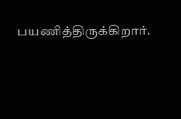பயணித்திருக்கிறார்.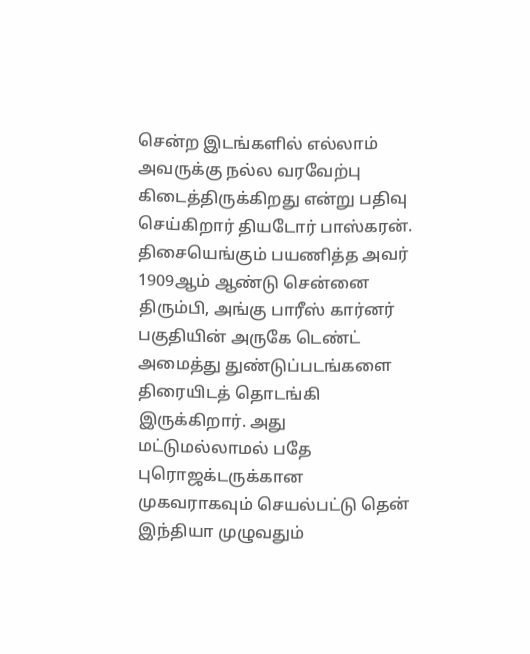சென்ற இடங்களில் எல்லாம் அவருக்கு நல்ல வரவேற்பு கிடைத்திருக்கிறது என்று பதிவு செய்கிறார் தியடோர் பாஸ்கரன்.
திசையெங்கும் பயணித்த அவர் 1909ஆம் ஆண்டு சென்னை திரும்பி, அங்கு பாரீஸ் கார்னர் பகுதியின் அருகே டெண்ட் அமைத்து துண்டுப்படங்களை திரையிடத் தொடங்கி இருக்கிறார். அது மட்டுமல்லாமல் பதே புரொஜக்டருக்கான முகவராகவும் செயல்பட்டு தென் இந்தியா முழுவதும்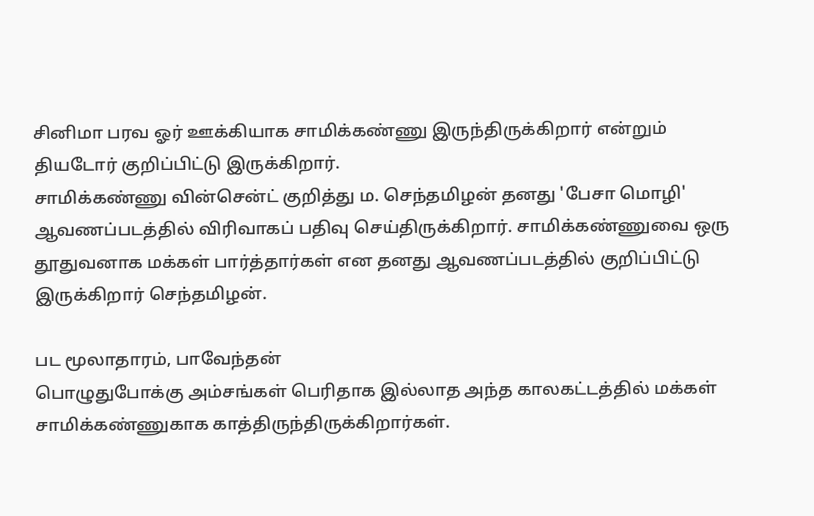சினிமா பரவ ஓர் ஊக்கியாக சாமிக்கண்ணு இருந்திருக்கிறார் என்றும் தியடோர் குறிப்பிட்டு இருக்கிறார்.
சாமிக்கண்ணு வின்சென்ட் குறித்து ம. செந்தமிழன் தனது 'பேசா மொழி' ஆவணப்படத்தில் விரிவாகப் பதிவு செய்திருக்கிறார். சாமிக்கண்ணுவை ஒரு தூதுவனாக மக்கள் பார்த்தார்கள் என தனது ஆவணப்படத்தில் குறிப்பிட்டு இருக்கிறார் செந்தமிழன்.

பட மூலாதாரம், பாவேந்தன்
பொழுதுபோக்கு அம்சங்கள் பெரிதாக இல்லாத அந்த காலகட்டத்தில் மக்கள் சாமிக்கண்ணுகாக காத்திருந்திருக்கிறார்கள்.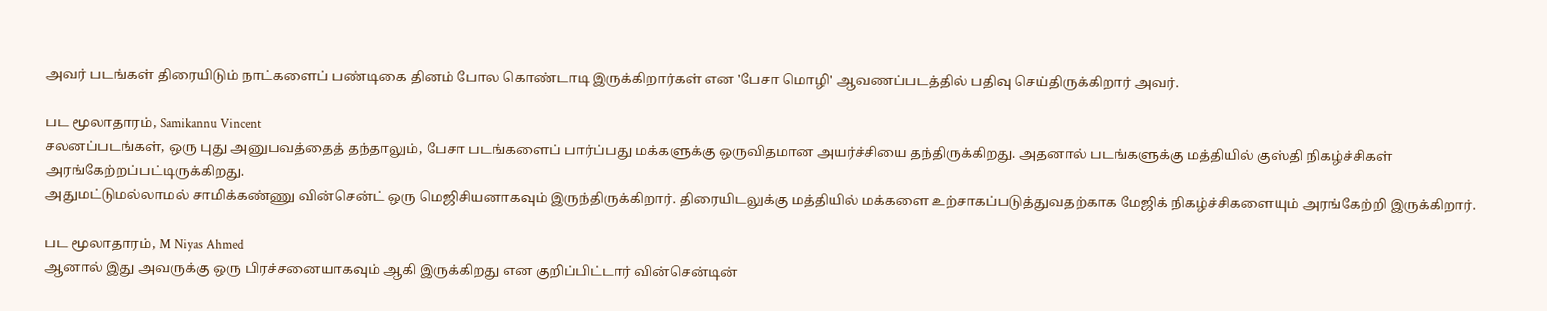அவர் படங்கள் திரையிடும் நாட்களைப் பண்டிகை தினம் போல கொண்டாடி இருக்கிறார்கள் என 'பேசா மொழி' ஆவணப்படத்தில் பதிவு செய்திருக்கிறார் அவர்.

பட மூலாதாரம், Samikannu Vincent
சலனப்படங்கள், ஒரு புது அனுபவத்தைத் தந்தாலும், பேசா படங்களைப் பார்ப்பது மக்களுக்கு ஒருவிதமான அயர்ச்சியை தந்திருக்கிறது. அதனால் படங்களுக்கு மத்தியில் குஸ்தி நிகழ்ச்சிகள் அரங்கேற்றப்பட்டிருக்கிறது.
அதுமட்டுமல்லாமல் சாமிக்கண்ணு வின்சென்ட் ஒரு மெஜிசியனாகவும் இருந்திருக்கிறார். திரையிடலுக்கு மத்தியில் மக்களை உற்சாகப்படுத்துவதற்காக மேஜிக் நிகழ்ச்சிகளையும் அரங்கேற்றி இருக்கிறார்.

பட மூலாதாரம், M Niyas Ahmed
ஆனால் இது அவருக்கு ஒரு பிரச்சனையாகவும் ஆகி இருக்கிறது என குறிப்பிட்டார் வின்சென்டின்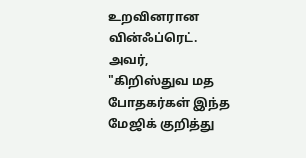உறவினரான வின்ஃப்ரெட்.
அவர், "கிறிஸ்துவ மத போதகர்கள் இந்த மேஜிக் குறித்து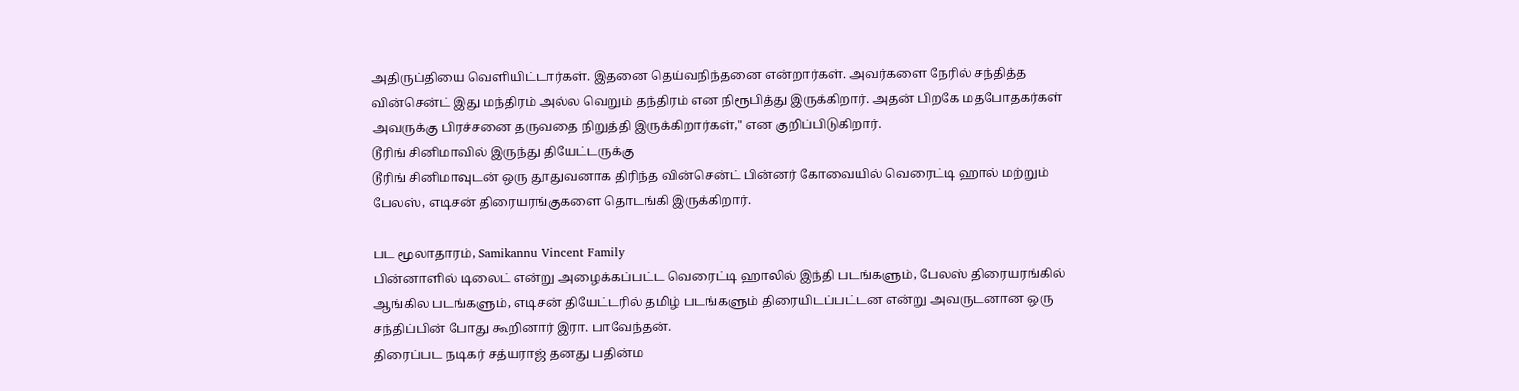அதிருப்தியை வெளியிட்டார்கள். இதனை தெய்வநிந்தனை என்றார்கள். அவர்களை நேரில் சந்தித்த வின்சென்ட் இது மந்திரம் அல்ல வெறும் தந்திரம் என நிரூபித்து இருக்கிறார். அதன் பிறகே மதபோதகர்கள் அவருக்கு பிரச்சனை தருவதை நிறுத்தி இருக்கிறார்கள்," என குறிப்பிடுகிறார்.
டூரிங் சினிமாவில் இருந்து தியேட்டருக்கு
டூரிங் சினிமாவுடன் ஒரு தூதுவனாக திரிந்த வின்சென்ட் பின்னர் கோவையில் வெரைட்டி ஹால் மற்றும் பேலஸ், எடிசன் திரையரங்குகளை தொடங்கி இருக்கிறார்.

பட மூலாதாரம், Samikannu Vincent Family
பின்னாளில் டிலைட் என்று அழைக்கப்பட்ட வெரைட்டி ஹாலில் இந்தி படங்களும், பேலஸ் திரையரங்கில் ஆங்கில படங்களும், எடிசன் தியேட்டரில் தமிழ் படங்களும் திரையிடப்பட்டன என்று அவருடனான ஒரு சந்திப்பின் போது கூறினார் இரா. பாவேந்தன்.
திரைப்பட நடிகர் சத்யராஜ் தனது பதின்ம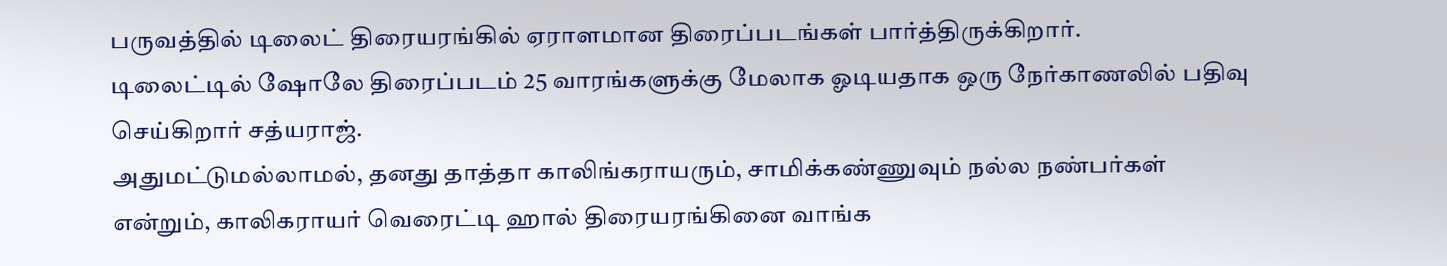பருவத்தில் டிலைட் திரையரங்கில் ஏராளமான திரைப்படங்கள் பார்த்திருக்கிறார்.
டிலைட்டில் ஷோலே திரைப்படம் 25 வாரங்களுக்கு மேலாக ஓடியதாக ஒரு நேர்காணலில் பதிவு செய்கிறார் சத்யராஜ்.
அதுமட்டுமல்லாமல், தனது தாத்தா காலிங்கராயரும், சாமிக்கண்ணுவும் நல்ல நண்பர்கள் என்றும், காலிகராயர் வெரைட்டி ஹால் திரையரங்கினை வாங்க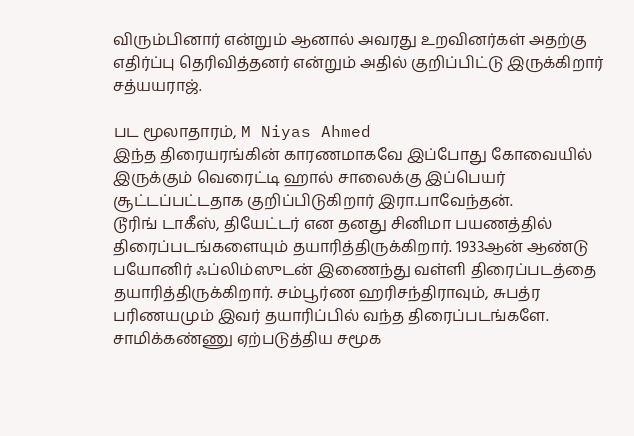விரும்பினார் என்றும் ஆனால் அவரது உறவினர்கள் அதற்கு எதிர்ப்பு தெரிவித்தனர் என்றும் அதில் குறிப்பிட்டு இருக்கிறார் சத்யயராஜ்.

பட மூலாதாரம், M Niyas Ahmed
இந்த திரையரங்கின் காரணமாகவே இப்போது கோவையில் இருக்கும் வெரைட்டி ஹால் சாலைக்கு இப்பெயர் சூட்டப்பட்டதாக குறிப்பிடுகிறார் இரா.பாவேந்தன்.
டூரிங் டாகீஸ், தியேட்டர் என தனது சினிமா பயணத்தில் திரைப்படங்களையும் தயாரித்திருக்கிறார். 1933ஆன் ஆண்டு பயோனிர் ஃப்லிம்ஸுடன் இணைந்து வள்ளி திரைப்படத்தை தயாரித்திருக்கிறார். சம்பூர்ண ஹரிசந்திராவும், சுபத்ர பரிணயமும் இவர் தயாரிப்பில் வந்த திரைப்படங்களே.
சாமிக்கண்ணு ஏற்படுத்திய சமூக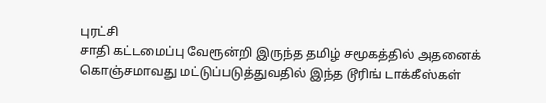புரட்சி
சாதி கட்டமைப்பு வேரூன்றி இருந்த தமிழ் சமூகத்தில் அதனைக் கொஞ்சமாவது மட்டுப்படுத்துவதில் இந்த டூரிங் டாக்கீஸ்கள்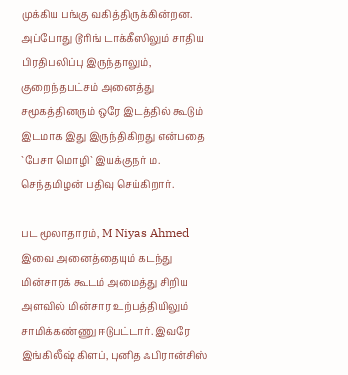முக்கிய பங்கு வகித்திருக்கின்றன. அப்போது டூரிங் டாக்கீஸிலும் சாதிய பிரதிபலிப்பு இருந்தாலும், குறைந்தபட்சம் அனைத்து சமூகத்தினரும் ஒரே இடத்தில் கூடும் இடமாக இது இருந்திகிறது என்பதை `பேசா மொழி` இயக்குநர் ம. செந்தமிழன் பதிவு செய்கிறார்.

பட மூலாதாரம், M Niyas Ahmed
இவை அனைத்தையும் கடந்து மின்சாரக் கூடம் அமைத்து சிறிய அளவில் மின்சார உற்பத்தியிலும் சாமிக்கண்ணு ஈடுபட்டார். இவரே இங்கிலீஷ் கிளப், புனித ஃபிரான்சிஸ்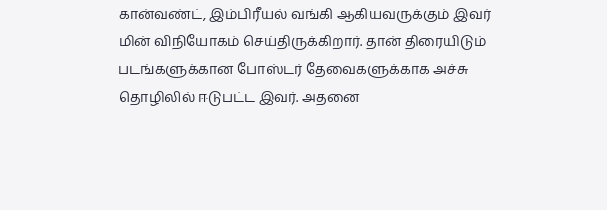கான்வண்ட், இம்பிரீயல் வங்கி ஆகியவருக்கும் இவர் மின் விநியோகம் செய்திருக்கிறார். தான் திரையிடும் படங்களுக்கான போஸ்டர் தேவைகளுக்காக அச்சு தொழிலில் ஈடுபட்ட இவர். அதனை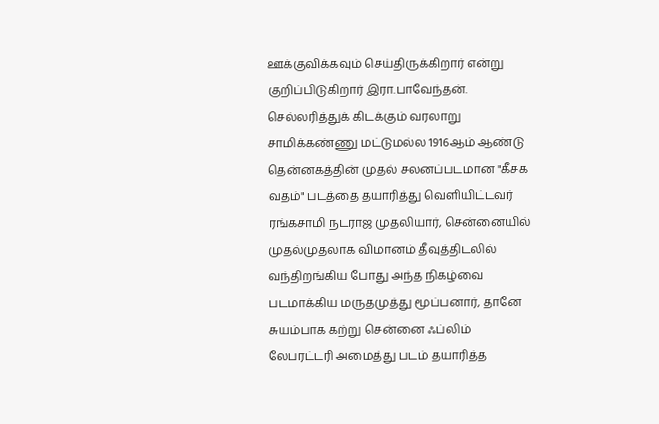ஊக்குவிக்கவும் செய்திருக்கிறார் என்று குறிப்பிடுகிறார் இரா.பாவேந்தன்.
செல்லரித்துக் கிடக்கும் வரலாறு
சாமிக்கண்ணு மட்டுமல்ல 1916ஆம் ஆண்டு தென்னகத்தின் முதல் சலனப்படமான "கீசக வதம்" படத்தை தயாரித்து வெளியிட்டவர் ரங்கசாமி நடராஜ முதலியார், சென்னையில் முதல்முதலாக விமானம் தீவுத்திடலில் வந்திறங்கிய போது அந்த நிகழ்வை படமாக்கிய மருதமுத்து மூப்பனார், தானே சுயம்பாக கற்று சென்னை ஃப்லிம் லேபரட்டரி அமைத்து படம் தயாரித்த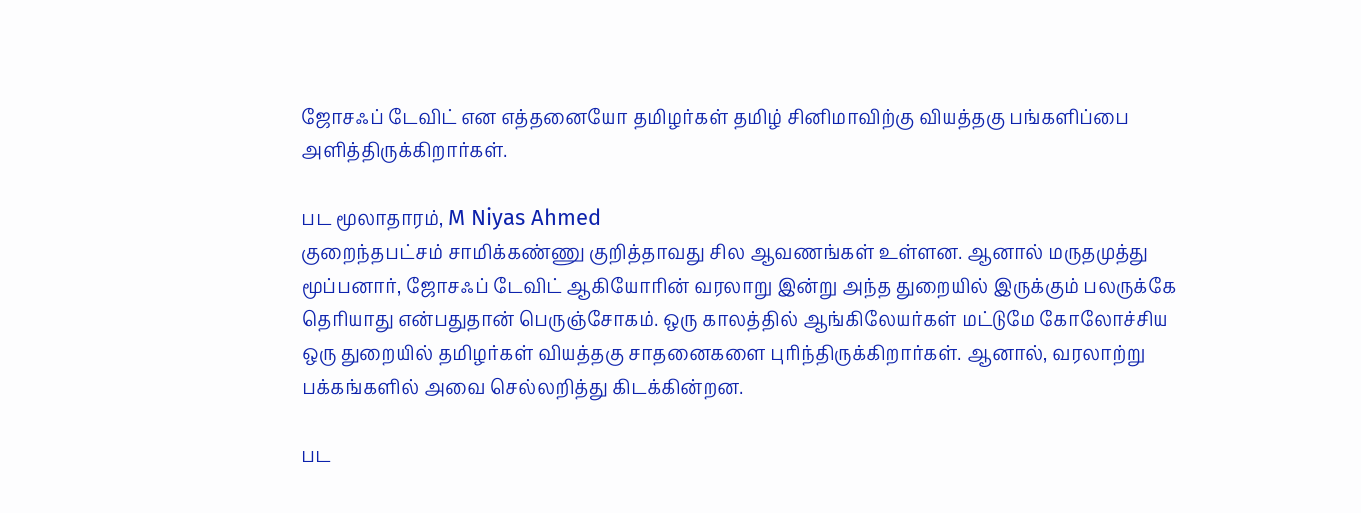ஜோசஃப் டேவிட் என எத்தனையோ தமிழர்கள் தமிழ் சினிமாவிற்கு வியத்தகு பங்களிப்பை அளித்திருக்கிறார்கள்.

பட மூலாதாரம், M Niyas Ahmed
குறைந்தபட்சம் சாமிக்கண்ணு குறித்தாவது சில ஆவணங்கள் உள்ளன. ஆனால் மருதமுத்து மூப்பனார், ஜோசஃப் டேவிட் ஆகியோரின் வரலாறு இன்று அந்த துறையில் இருக்கும் பலருக்கே தெரியாது என்பதுதான் பெருஞ்சோகம். ஒரு காலத்தில் ஆங்கிலேயர்கள் மட்டுமே கோலோச்சிய ஒரு துறையில் தமிழர்கள் வியத்தகு சாதனைகளை புரிந்திருக்கிறார்கள். ஆனால், வரலாற்று பக்கங்களில் அவை செல்லறித்து கிடக்கின்றன.

பட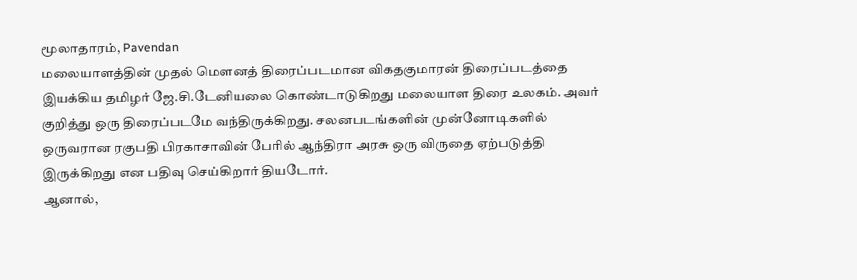மூலாதாரம், Pavendan
மலையாளத்தின் முதல் மௌனத் திரைப்படமான விகதகுமாரன் திரைப்படத்தை இயக்கிய தமிழர் ஜே.சி.டேனியலை கொண்டாடுகிறது மலையாள திரை உலகம். அவர் குறித்து ஒரு திரைப்படமே வந்திருக்கிறது. சலனபடங்களின் முன்னோடிகளில் ஒருவரான ரகுபதி பிரகாசாவின் பேரில் ஆந்திரா அரசு ஒரு விருதை ஏற்படுத்தி இருக்கிறது என பதிவு செய்கிறார் தியடோர்.
ஆனால்,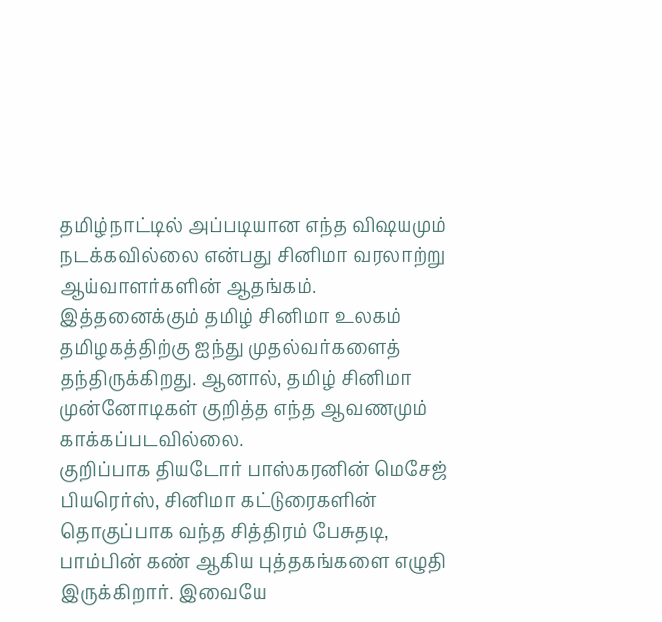தமிழ்நாட்டில் அப்படியான எந்த விஷயமும் நடக்கவில்லை என்பது சினிமா வரலாற்று ஆய்வாளர்களின் ஆதங்கம்.
இத்தனைக்கும் தமிழ் சினிமா உலகம் தமிழகத்திற்கு ஐந்து முதல்வர்களைத் தந்திருக்கிறது. ஆனால், தமிழ் சினிமா முன்னோடிகள் குறித்த எந்த ஆவணமும் காக்கப்படவில்லை.
குறிப்பாக தியடோர் பாஸ்கரனின் மெசேஜ் பியரெர்ஸ், சினிமா கட்டுரைகளின் தொகுப்பாக வந்த சித்திரம் பேசுதடி, பாம்பின் கண் ஆகிய புத்தகங்களை எழுதி இருக்கிறார். இவையே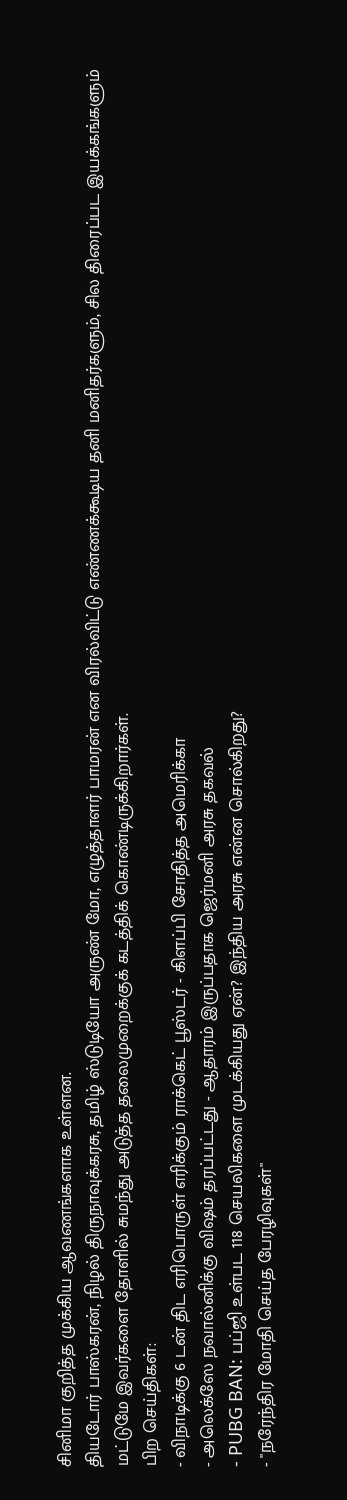சினிமா குறித்த முக்கிய ஆவணங்களாக உள்ளன.
தியடோர் பாஸ்கரன், நிழல் திருநாவுக்கரசு, தமிழ் ஸ்டுடியோ அருண் மோ, எழுத்தாளர் பாமரன் என விரல்விட்டு எண்ணக்கூடிய தனி மனிதர்களும், சில திரைப்பட இயக்கங்களும் மட்டுமே இவர்களை தோளில் சுமந்து அடுத்த தலைமுறைக்குக் கடத்திக் கொண்டிருக்கிறார்கள்.
பிற செய்திகள்:
- விநாடிக்கு 6 டன் திட எரிபொருள் எரிக்கும் ராக்கெட் பூஸ்டர் - கிளப்பி சோதித்த அமெரிக்கா
- அலெக்ஸே நவால்னிக்கு விஷம் தரப்பட்டது - ஆதாரம் இருப்பதாக ஜெர்மனி அரசு தகவல்
- PUBG BAN: பப்ஜி உள்பட 118 செயலிகளை முடக்கியது ஏன்? இந்திய அரசு என்ன சொல்கிறது?
- "நரேந்திர மோதி செய்த பேரழிவுகள்"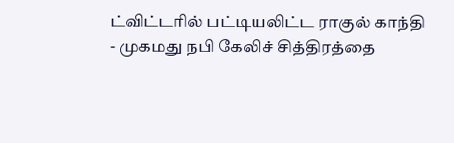ட்விட்டரில் பட்டியலிட்ட ராகுல் காந்தி
- முகமது நபி கேலிச் சித்திரத்தை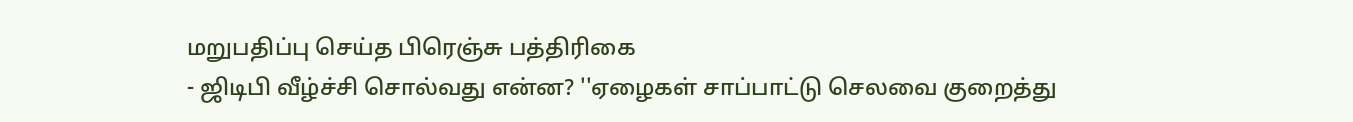மறுபதிப்பு செய்த பிரெஞ்சு பத்திரிகை
- ஜிடிபி வீழ்ச்சி சொல்வது என்ன? ''ஏழைகள் சாப்பாட்டு செலவை குறைத்து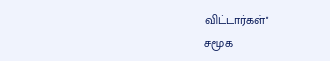விட்டார்கள்''
சமூக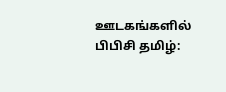ஊடகங்களில் பிபிசி தமிழ்: